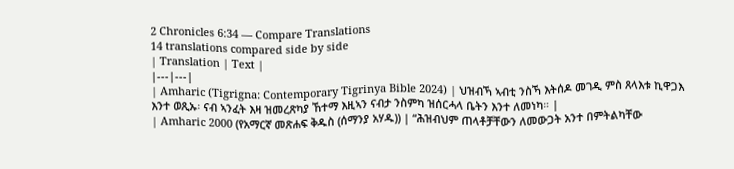2 Chronicles 6:34 — Compare Translations
14 translations compared side by side
| Translation | Text |
|---|---|
| Amharic (Tigrigna: Contemporary Tigrinya Bible 2024) | ህዝብኻ ኣብቲ ንስኻ እትሰዶ መገዲ ምስ ጸላእቱ ኪዋጋእ እንተ ወጺኡ፡ ናብ ኣንፈት እዛ ዝመረጽካያ ኸተማ እዚኣን ናብታ ንስምካ ዝሰርሓላ ቤትን እንተ ለመነካ። |
| Amharic 2000 (የአማርኛ መጽሐፍ ቅዱስ (ሰማንያ አሃዱ)) | “ሕዝብህም ጠላቶቻቸውን ለመውጋት አንተ በምትልካቸው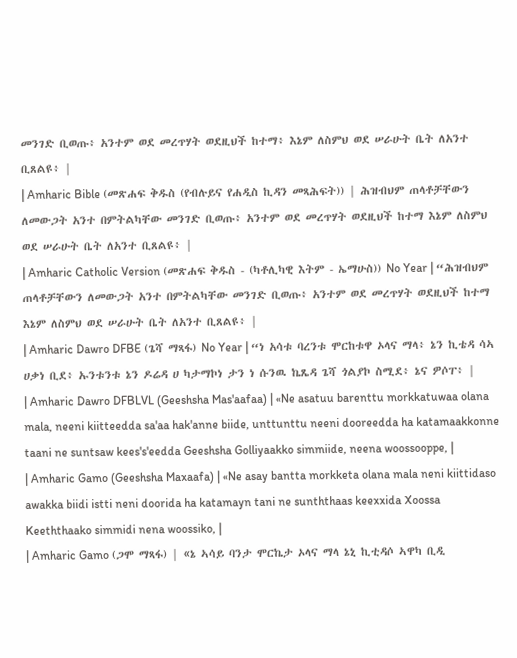መንገድ ቢወጡ፥ አንተም ወደ መረጥሃት ወደዚህች ከተማ፥ እኔም ለስምህ ወደ ሠራሁት ቤት ለአንተ ቢጸልዩ፥ |
| Amharic Bible (መጽሐፍ ቅዱስ (የብሉይና የሐዲስ ኪዳን መጻሕፍት)) | ሕዝብህም ጠላቶቻቸውን ለመውጋት አንተ በምትልካቸው መንገድ ቢወጡ፥ አንተም ወደ መረጥሃት ወደዚህች ከተማ እኔም ለስምህ ወደ ሠራሁት ቤት ለአንተ ቢጸልዩ፥ |
| Amharic Catholic Version (መጽሐፍ ቅዱስ - (ካቶሊካዊ እትም - ኤማሁስ)) No Year | “ሕዝብህም ጠላቶቻቸውን ለመውጋት አንተ በምትልካቸው መንገድ ቢወጡ፥ አንተም ወደ መረጥሃት ወደዚህች ከተማ እኔም ለስምህ ወደ ሠራሁት ቤት ለአንተ ቢጸልዩ፥ |
| Amharic Dawro DFBE (ጌሻ ማጻፋ) No Year | “ነ አሳቱ ባረንቱ ሞርከቱዋ ኦላና ማላ፥ ኔን ኪቴዳ ሳኣ ሀቃነ ቢደ፥ ኡንቱንቱ ኔን ዶሬዳ ሀ ካታማኮነ ታን ነ ሱንዉ ኬጼዳ ጌሻ ጎልያኮ ስሚደ፥ ኔና ዎሶፐ፥ |
| Amharic Dawro DFBLVL (Geeshsha Mas'aafaa) | «Ne asatuu barenttu morkkatuwaa olana mala, neeni kiitteedda sa'aa hak'anne biide, unttunttu neeni dooreedda ha katamaakkonne taani ne suntsaw kees's'eedda Geeshsha Golliyaakko simmiide, neena woossooppe, |
| Amharic Gamo (Geeshsha Maxaafa) | «Ne asay bantta morkketa olana mala neni kiittidaso awakka biidi istti neni doorida ha katamayn tani ne sunththaas keexxida Xoossa Keeththaako simmidi nena woossiko, |
| Amharic Gamo (ጋሞ ማጻፋ) | «ኔ ኣሳይ ባንታ ሞርኬታ ኦላና ማላ ኔኒ ኪቲዳሶ ኣዋካ ቢዲ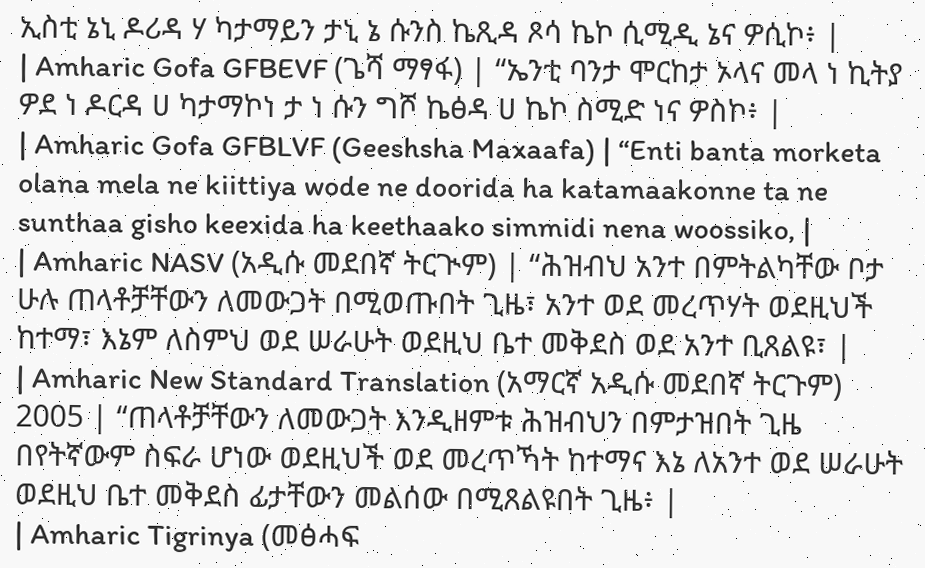ኢስቲ ኔኒ ዶሪዳ ሃ ካታማይን ታኒ ኔ ሱንስ ኬጺዳ ጾሳ ኬኮ ሲሚዲ ኔና ዎሲኮ፥ |
| Amharic Gofa GFBEVF (ጌሻ ማፃፋ) | “ኤንቲ ባንታ ሞርከታ ኦላና መላ ነ ኪትያ ዎደ ነ ዶርዳ ሀ ካታማኮነ ታ ነ ሱን ግሾ ኬፅዳ ሀ ኬኮ ስሚድ ነና ዎስኮ፥ |
| Amharic Gofa GFBLVF (Geeshsha Maxaafa) | “Enti banta morketa olana mela ne kiittiya wode ne doorida ha katamaakonne ta ne sunthaa gisho keexida ha keethaako simmidi nena woossiko, |
| Amharic NASV (አዲሱ መደበኛ ትርጒም) | “ሕዝብህ አንተ በምትልካቸው ቦታ ሁሉ ጠላቶቻቸውን ለመውጋት በሚወጡበት ጊዜ፣ አንተ ወደ መረጥሃት ወደዚህች ከተማ፣ እኔም ለስምህ ወደ ሠራሁት ወደዚህ ቤተ መቅደስ ወደ አንተ ቢጸልዩ፣ |
| Amharic New Standard Translation (አማርኛ አዲሱ መደበኛ ትርጉም) 2005 | “ጠላቶቻቸውን ለመውጋት እንዲዘምቱ ሕዝብህን በምታዝበት ጊዜ በየትኛውም ስፍራ ሆነው ወደዚህች ወደ መረጥኻት ከተማና እኔ ለአንተ ወደ ሠራሁት ወደዚህ ቤተ መቅደስ ፊታቸውን መልሰው በሚጸልዩበት ጊዜ፥ |
| Amharic Tigrinya (መፅሓፍ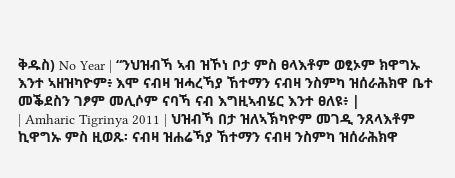ቅዱስ) No Year | “ንህዝብኻ ኣብ ዝኾነ ቦታ ምስ ፀላእቶም ወፂኦም ክዋግኡ እንተ ኣዘዝካዮም፥ እሞ ናብዛ ዝሓረኻያ ኸተማን ናብዛ ንስምካ ዝሰራሕክዋ ቤተ መቕደስን ገፆም መሊሶም ናባኻ ናብ እግዚኣብሄር እንተ ፀለዩ፥ |
| Amharic Tigrinya 2011 | ህዝብኻ በታ ዝለኣኽካዮም መገዲ ንጸላእቶም ኪዋግኡ ምስ ዚወጹ፡ ናብዛ ዝሐሬኻያ ኸተማን ናብዛ ንስምካ ዝሰራሕክዋ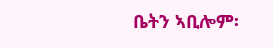ቤትን ኣቢሎም፡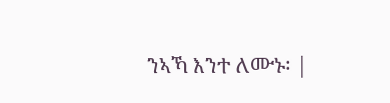ንኣኻ እንተ ለሙኑ፡ |